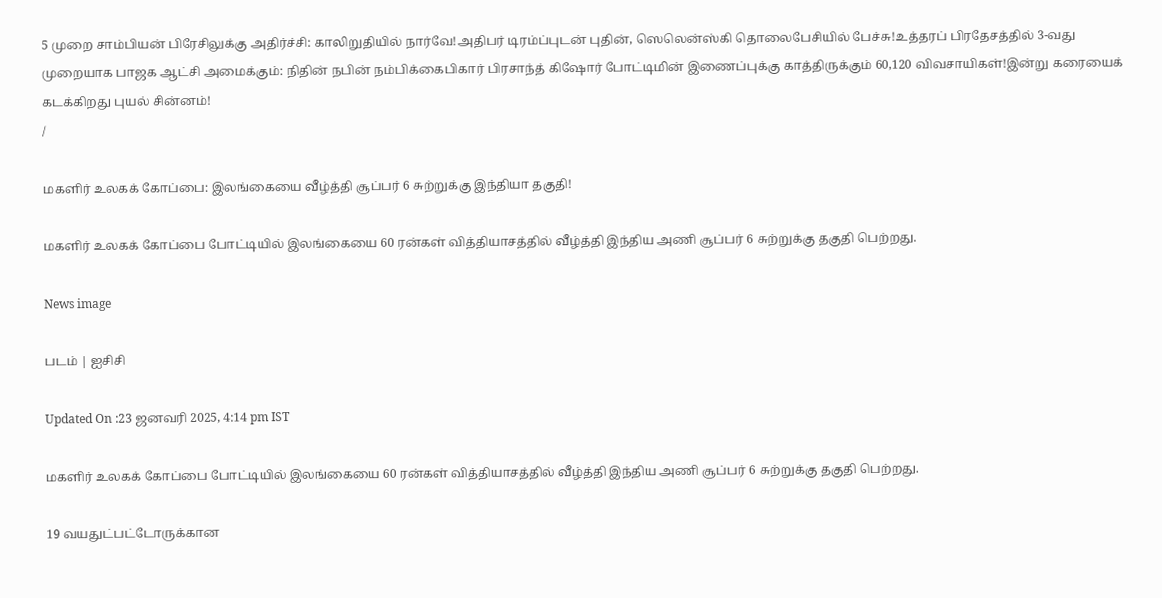5 முறை சாம்பியன் பிரேசிலுக்கு அதிர்ச்சி: காலிறுதியில் நார்வே!அதிபர் டிரம்ப்புடன் புதின், ஸெலென்ஸ்கி தொலைபேசியில் பேச்சு!உத்தரப் பிரதேசத்தில் 3-வது முறையாக பாஜக ஆட்சி அமைக்கும்: நிதின் நபின் நம்பிக்கைபிகார் பிரசாந்த் கிஷோர் போட்டிமின் இணைப்புக்கு காத்திருக்கும் 60,120 விவசாயிகள்!இன்று கரையைக் கடக்கிறது புயல் சின்னம்!
/

மகளிர் உலகக் கோப்பை: இலங்கையை வீழ்த்தி சூப்பர் 6 சுற்றுக்கு இந்தியா தகுதி!

மகளிர் உலகக் கோப்பை போட்டியில் இலங்கையை 60 ரன்கள் வித்தியாசத்தில் வீழ்த்தி இந்திய அணி சூப்பர் 6 சுற்றுக்கு தகுதி பெற்றது.

News image

படம் | ஐசிசி

Updated On :23 ஜனவரி 2025, 4:14 pm IST

மகளிர் உலகக் கோப்பை போட்டியில் இலங்கையை 60 ரன்கள் வித்தியாசத்தில் வீழ்த்தி இந்திய அணி சூப்பர் 6 சுற்றுக்கு தகுதி பெற்றது.

19 வயதுட்பட்டோருக்கான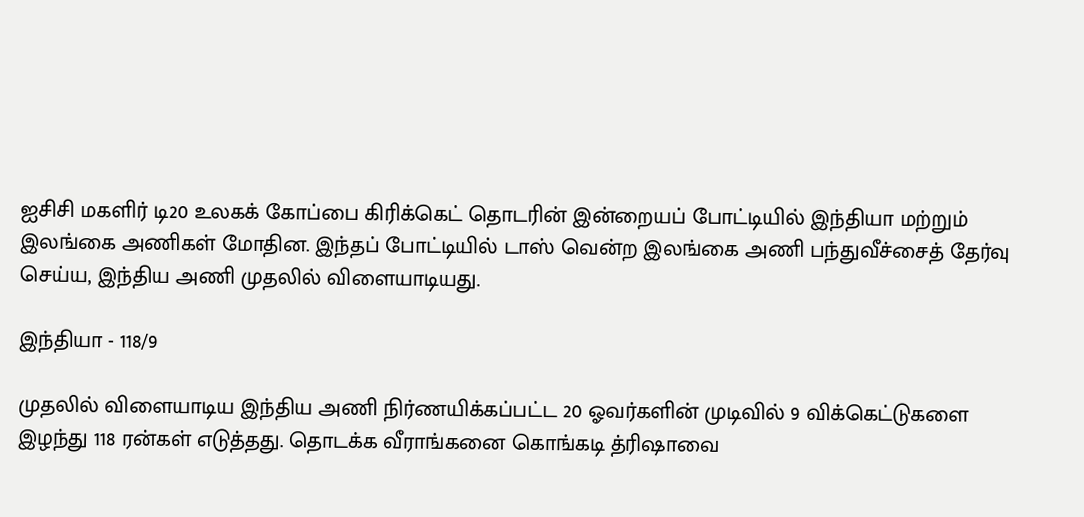ஐசிசி மகளிர் டி20 உலகக் கோப்பை கிரிக்கெட் தொடரின் இன்றையப் போட்டியில் இந்தியா மற்றும் இலங்கை அணிகள் மோதின. இந்தப் போட்டியில் டாஸ் வென்ற இலங்கை அணி பந்துவீச்சைத் தேர்வு செய்ய, இந்திய அணி முதலில் விளையாடியது.

இந்தியா - 118/9

முதலில் விளையாடிய இந்திய அணி நிர்ணயிக்கப்பட்ட 20 ஓவர்களின் முடிவில் 9 விக்கெட்டுகளை இழந்து 118 ரன்கள் எடுத்தது. தொடக்க வீராங்கனை கொங்கடி த்ரிஷாவை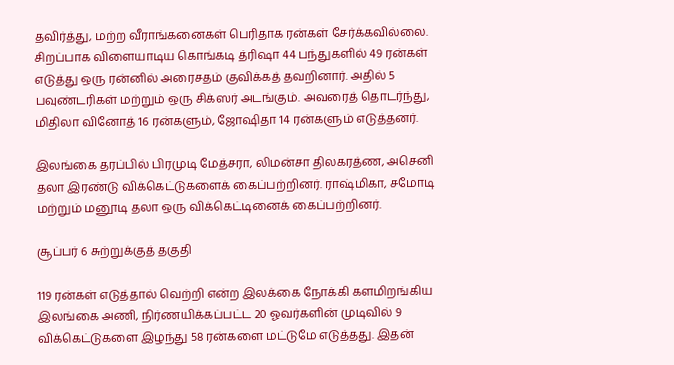தவிர்த்து, மற்ற வீராங்கனைகள் பெரிதாக ரன்கள் சேர்க்கவில்லை. சிறப்பாக விளையாடிய கொங்கடி த்ரிஷா 44 பந்துகளில் 49 ரன்கள் எடுத்து ஒரு ரன்னில் அரைசதம் குவிக்கத் தவறினார். அதில் 5 பவுண்டரிகள் மற்றும் ஒரு சிக்ஸர் அடங்கும். அவரைத் தொடர்ந்து, மிதிலா வினோத் 16 ரன்களும், ஜோஷிதா 14 ரன்களும் எடுத்தனர்.

இலங்கை தரப்பில் பிரமுடி மேத்சரா, லிமன்சா திலகரத்ண, அசெனி தலா இரண்டு விக்கெட்டுகளைக் கைப்பற்றினர். ராஷ்மிகா, சமோடி மற்றும் மனூடி தலா ஒரு விக்கெட்டினைக் கைப்பற்றினர்.

சூப்பர் 6 சுற்றுக்குத் தகுதி

119 ரன்கள் எடுத்தால் வெற்றி என்ற இலக்கை நோக்கி களமிறங்கிய இலங்கை அணி, நிர்ணயிக்கப்பட்ட 20 ஓவர்களின் முடிவில் 9 விக்கெட்டுகளை இழந்து 58 ரன்களை மட்டுமே எடுத்தது. இதன்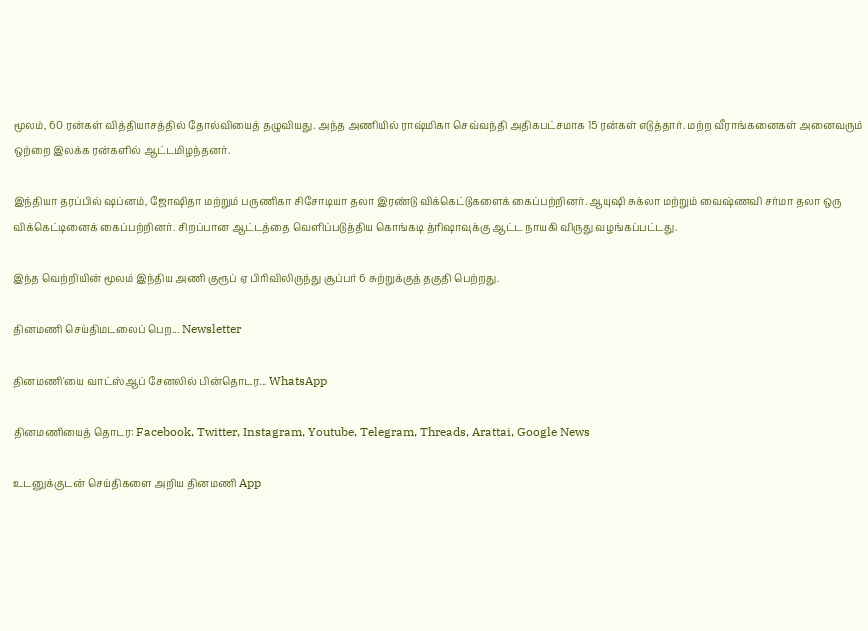மூலம், 60 ரன்கள் வித்தியாசத்தில் தோல்வியைத் தழுவியது. அந்த அணியில் ராஷ்மிகா செவ்வந்தி அதிகபட்சமாக 15 ரன்கள் எடுத்தார். மற்ற வீராங்கனைகள் அனைவரும் ஒற்றை இலக்க ரன்களில் ஆட்டமிழந்தனர்.

இந்தியா தரப்பில் ஷப்னம், ஜோஷிதா மற்றும் பருணிகா சிசோடியா தலா இரண்டு விக்கெட்டுகளைக் கைப்பற்றினர். ஆயுஷி சுக்லா மற்றும் வைஷ்ணவி சர்மா தலா ஒரு விக்கெட்டினைக் கைப்பற்றினர். சிறப்பான ஆட்டத்தை வெளிப்படுத்திய கொங்கடி த்ரிஷாவுக்கு ஆட்ட நாயகி விருது வழங்கப்பட்டது.

இந்த வெற்றியின் மூலம் இந்திய அணி குரூப் ஏ பிரிவிலிருந்து சூப்பர் 6 சுற்றுக்குத் தகுதி பெற்றது.

தினமணி செய்திமடலைப் பெற... Newsletter

தினமணி'யை வாட்ஸ்ஆப் சேனலில் பின்தொடர... WhatsApp

தினமணியைத் தொடர: Facebook, Twitter, Instagram, Youtube, Telegram, Threads, Arattai, Google News

உடனுக்குடன் செய்திகளை அறிய தினமணி App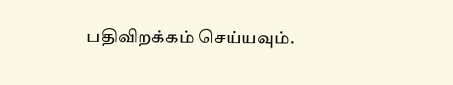பதிவிறக்கம் செய்யவும்.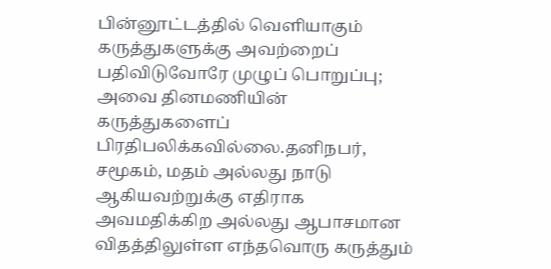பின்னூட்டத்தில் வெளியாகும் கருத்துகளுக்கு அவற்றைப் பதிவிடுவோரே முழுப் பொறுப்பு; அவை தினமணியின் கருத்துகளைப் பிரதிபலிக்கவில்லை.தனிநபர், சமூகம், மதம் அல்லது நாடு ஆகியவற்றுக்கு எதிராக அவமதிக்கிற அல்லது ஆபாசமான விதத்திலுள்ள எந்தவொரு கருத்தும்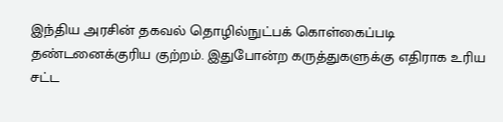இந்திய அரசின் தகவல் தொழில்நுட்பக் கொள்கைப்படி தண்டனைக்குரிய குற்றம். இதுபோன்ற கருத்துகளுக்கு எதிராக உரிய சட்ட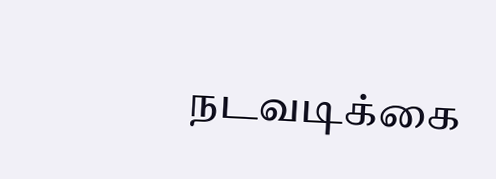நடவடிக்கை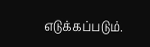எடுக்கப்படும்.